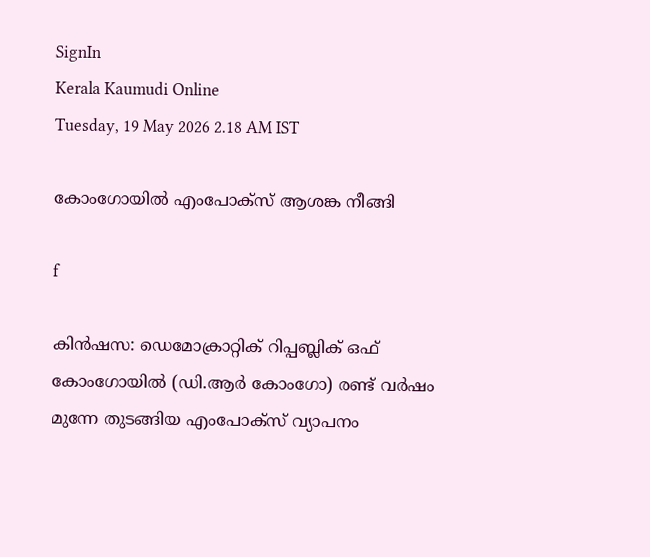SignIn
Kerala Kaumudi Online
Tuesday, 19 May 2026 2.18 AM IST

കോംഗോയിൽ എംപോ‌ക്സ് ആശങ്ക നീങ്ങി

f

കിൻഷസ: ഡെമോക്രാറ്റിക് റിപ്പബ്ലിക് ഒഫ് കോംഗോയിൽ (ഡി.ആർ കോംഗോ) രണ്ട് വർഷം മുന്നേ തുടങ്ങിയ എംപോക്‌സ് വ്യാപനം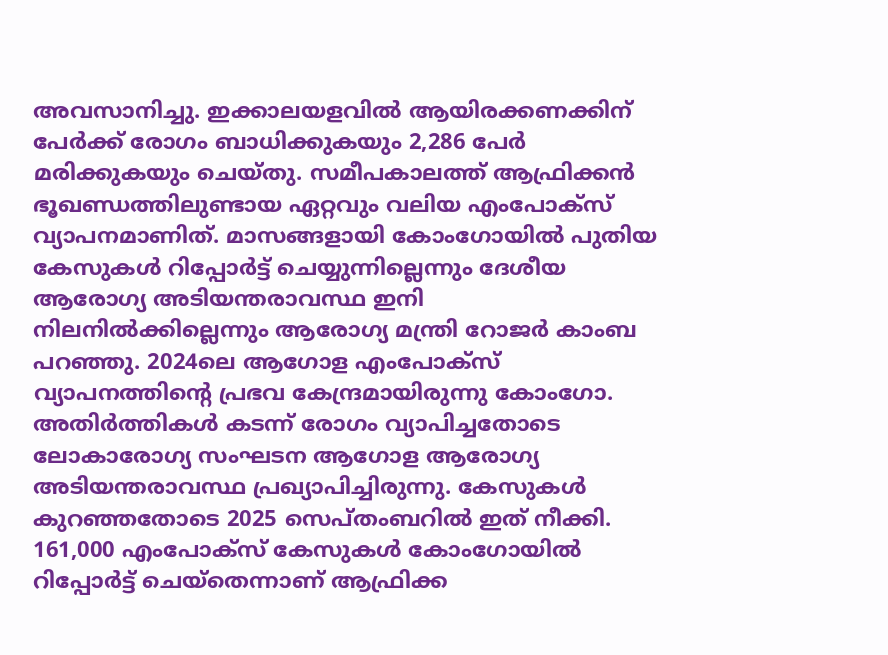അവസാനിച്ചു. ഇക്കാലയളവിൽ ആയിരക്കണക്കിന് പേർക്ക് രോഗം ബാധിക്കുകയും 2,286 പേർ മരിക്കുകയും ചെയ്തു. സമീപകാലത്ത് ആഫ്രിക്കൻ ഭൂഖണ്ഡത്തിലുണ്ടായ ഏറ്റവും വലിയ എംപോക്സ് വ്യാപനമാണിത്. മാസങ്ങളായി കോംഗോയിൽ പുതിയ കേസുകൾ റിപ്പോർട്ട് ചെയ്യുന്നില്ലെന്നും ദേശീയ ആരോഗ്യ അടിയന്തരാവസ്ഥ ഇനി നിലനിൽക്കില്ലെന്നും ആരോഗ്യ മന്ത്രി റോജർ കാംബ പറഞ്ഞു. 2024ലെ ആഗോള എംപോക്സ് വ്യാപനത്തിന്റെ പ്രഭവ കേന്ദ്രമായിരുന്നു കോംഗോ. അതിർത്തികൾ കടന്ന് രോഗം വ്യാപിച്ചതോടെ ലോകാരോഗ്യ സംഘടന ആഗോള ആരോഗ്യ അടിയന്തരാവസ്ഥ പ്രഖ്യാപിച്ചിരുന്നു. കേസുകൾ കുറഞ്ഞതോടെ 2025 സെപ്തംബറിൽ ഇത് നീക്കി. 161,000 എംപോക്സ് കേസുകൾ കോംഗോയിൽ റിപ്പോർട്ട് ചെയ്തെന്നാണ് ആഫ്രിക്ക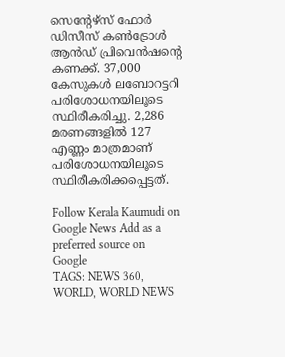സെന്റേഴ്സ് ഫോർ ഡിസീസ് കൺട്രോൾ ആൻഡ് പ്രിവെൻഷന്റെ കണക്ക്. 37,000 കേസുകൾ ലബോറട്ടറി പരിശോധനയിലൂടെ സ്ഥിരീകരിച്ചു. 2,286 മരണങ്ങളിൽ 127 എണ്ണം മാത്രമാണ് പരിശോധനയിലൂടെ സ്ഥിരീകരിക്കപ്പെട്ടത്.

Follow Kerala Kaumudi on Google News Add as a preferred source on Google
TAGS: NEWS 360, WORLD, WORLD NEWS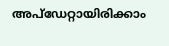അപ്ഡേറ്റായിരിക്കാം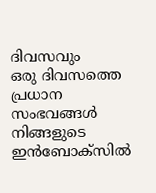ദിവസവും
ഒരു ദിവസത്തെ പ്രധാന സംഭവങ്ങൾ നിങ്ങളുടെ ഇൻബോക്സിൽ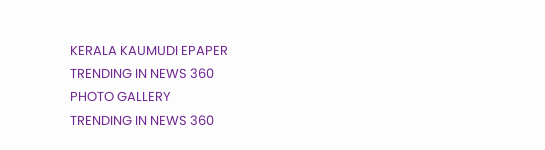KERALA KAUMUDI EPAPER
TRENDING IN NEWS 360
PHOTO GALLERY
TRENDING IN NEWS 360